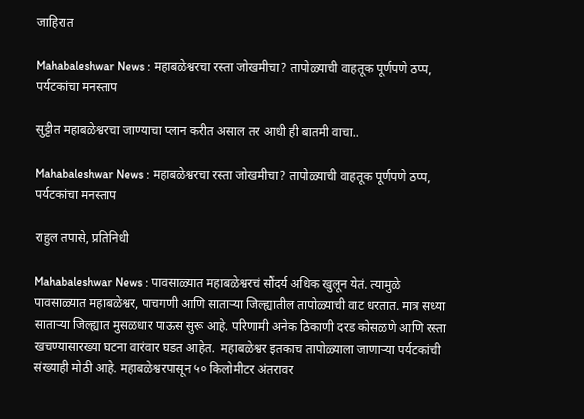जाहिरात

Mahabaleshwar News : महाबळेश्वरचा रस्ता जोखमीचा? तापोळ्याची वाहतूक पूर्णपणे ठप्प, पर्यटकांचा मनस्ताप

सुट्टीत महाबळेश्वरचा जाण्याचा प्लान करीत असाल तर आधी ही बातमी वाचा..

Mahabaleshwar News : महाबळेश्वरचा रस्ता जोखमीचा? तापोळ्याची वाहतूक पूर्णपणे ठप्प, पर्यटकांचा मनस्ताप

राहुल तपासे, प्रतिनिधी

Mahabaleshwar News : पावसाळ्यात महाबळेश्वरचं सौंदर्य अधिक खुलून येतं. त्यामुळे पावसाळ्यात महाबळेश्वर, पाचगणी आणि साताऱ्या जिल्ह्यातील तापोळ्याची वाट धरतात. मात्र सध्या साताऱ्या जिल्ह्यात मुसळधार पाऊस सुरू आहे. परिणामी अनेक ठिकाणी दरड कोसळणे आणि रस्ता खचण्यासारख्या घटना वारंवार घडत आहेत.  महाबळेश्वर इतकाच तापोळ्याला जाणाऱ्या पर्यटकांची संख्याही मोठी आहे. महाबळेश्वरपासून ५० किलोमीटर अंतरावर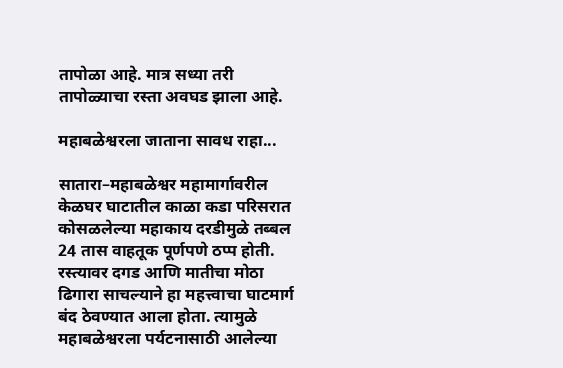तापोळा आहे. मात्र सध्या तरी तापोळ्याचा रस्ता अवघड झाला आहे.

महाबळेश्वरला जाताना सावध राहा...

सातारा–महाबळेश्वर महामार्गावरील केळघर घाटातील काळा कडा परिसरात कोसळलेल्या महाकाय दरडीमुळे तब्बल 24 तास वाहतूक पूर्णपणे ठप्प होती. रस्त्यावर दगड आणि मातीचा मोठा ढिगारा साचल्याने हा महत्त्वाचा घाटमार्ग बंद ठेवण्यात आला होता. त्यामुळे महाबळेश्वरला पर्यटनासाठी आलेल्या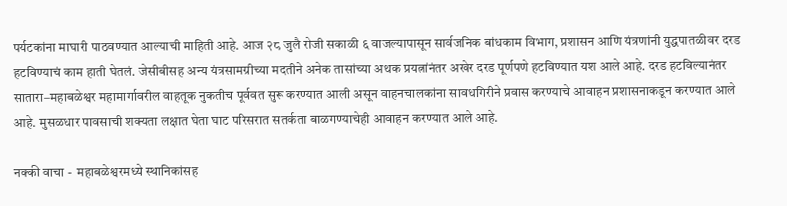पर्यटकांना माघारी पाठवण्यात आल्याची माहिती आहे. आज २८ जुलै रोजी सकाळी ६ वाजल्यापासून सार्वजनिक बांधकाम विभाग, प्रशासन आणि यंत्रणांनी युद्धपातळीवर दरड हटविण्याचं काम हाती घेतलं. जेसीबीसह अन्य यंत्रसामग्रीच्या मदतीने अनेक तासांच्या अथक प्रयत्नांनंतर अखेर दरड पूर्णपणे हटविण्यात यश आले आहे. दरड हटविल्यानंतर सातारा–महाबळेश्वर महामार्गावरील वाहतूक नुकतीच पूर्ववत सुरू करण्यात आली असून वाहनचालकांना सावधगिरीने प्रवास करण्याचे आवाहन प्रशासनाकडून करण्यात आले आहे. मुसळधार पावसाची शक्यता लक्षात घेता घाट परिसरात सतर्कता बाळगण्याचेही आवाहन करण्यात आले आहे.

नक्की वाचा -  महाबळेश्वरमध्ये स्थानिकांसह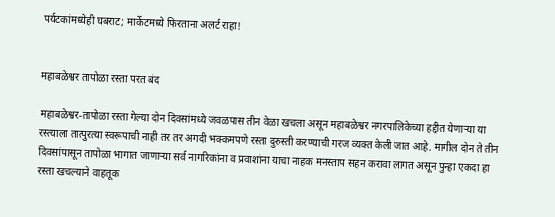पर्यटकांमध्येही घबराट; मार्केटमध्ये फिरताना अलर्ट राहा!


महाबळेश्वर तापोळा रस्ता परत बंद

महाबळेश्वर-तापोळा रस्ता गेल्या दोन दिवसांमध्ये जवळपास तीन वेळा खचला असून महाबळेश्वर नगरपालिकेच्या हद्दीत येणाऱ्या या रस्त्याला तात्पुरत्या स्वरूपाची नाही तर तर अगदी भक्कमपणे रस्ता दुरुस्ती करण्याची गरज व्यक्त केली जात आहे. मागील दोन ते तीन दिवसांपासून तापोळा भागात जाणाऱ्या सर्व नागरिकांना व प्रवाशांना याचा नाहक मनस्ताप सहन करावा लागत असून पुन्हा एकदा हा रस्ता खचल्याने वाहतूक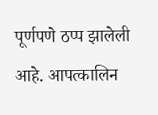पूर्णपणे ठप्प झालेली आहे. आपत्कालिन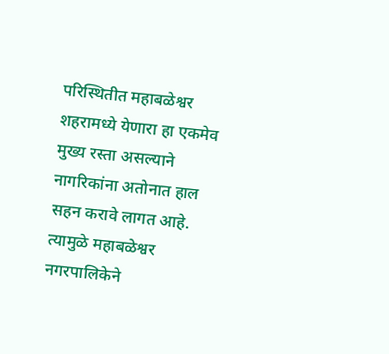परिस्थितीत महाबळेश्वर शहरामध्ये येणारा हा एकमेव मुख्य रस्ता असल्याने नागरिकांना अतोनात हाल सहन करावे लागत आहे. त्यामुळे महाबळेश्वर नगरपालिकेने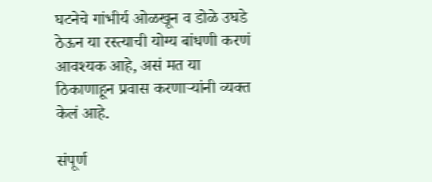घटनेचे गांभीर्य ओळखून व डोळे उघडे ठेऊन या रस्त्याची योग्य बांधणी करणं आवश्यक आहे, असं मत या ठिकाणाहून प्रवास करणाऱ्यांनी व्यक्त केलं आहे.

संपूर्ण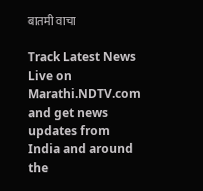बातमी वाचा

Track Latest News Live on Marathi.NDTV.com and get news updates from India and around the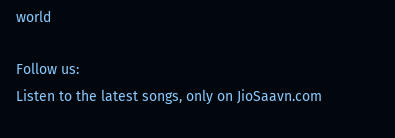world

Follow us:
Listen to the latest songs, only on JioSaavn.com